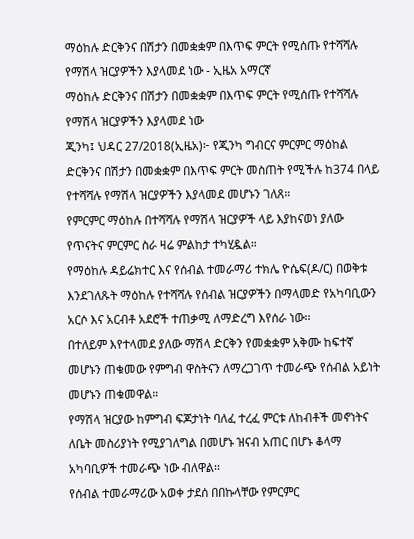ማዕከሉ ድርቅንና በሽታን በመቋቋም በእጥፍ ምርት የሚሰጡ የተሻሻሉ የማሽላ ዝርያዎችን እያላመደ ነው - ኢዜአ አማርኛ
ማዕከሉ ድርቅንና በሽታን በመቋቋም በእጥፍ ምርት የሚሰጡ የተሻሻሉ የማሽላ ዝርያዎችን እያላመደ ነው
ጂንካ፤ ህዳር 27/2018(ኢዜአ)፦ የጂንካ ግብርና ምርምር ማዕከል ድርቅንና በሽታን በመቋቋም በእጥፍ ምርት መስጠት የሚችሉ ከ374 በላይ የተሻሻሉ የማሽላ ዝርያዎችን እያላመደ መሆኑን ገለጸ።
የምርምር ማዕከሉ በተሻሻሉ የማሽላ ዝርያዎች ላይ እያከናወነ ያለው የጥናትና ምርምር ስራ ዛሬ ምልከታ ተካሂዷል።
የማዕከሉ ዳይሬክተር እና የሰብል ተመራማሪ ተክሌ ዮሴፍ(ዶ/ር) በወቅቱ እንደገለጹት ማዕከሉ የተሻሻሉ የሰብል ዝርያዎችን በማላመድ የአካባቢውን አርሶ እና አርብቶ አደሮች ተጠቃሚ ለማድረግ እየሰራ ነው፡፡
በተለይም እየተላመደ ያለው ማሽላ ድርቅን የመቋቋም አቅሙ ከፍተኛ መሆኑን ጠቁመው የምግብ ዋስትናን ለማረጋገጥ ተመራጭ የሰብል አይነት መሆኑን ጠቁመዋል።
የማሽላ ዝርያው ከምግብ ፍጆታነት ባለፈ ተረፈ ምርቱ ለከብቶች መኖነትና ለቤት መስሪያነት የሚያገለግል በመሆኑ ዝናብ አጠር በሆኑ ቆላማ አካባቢዎች ተመራጭ ነው ብለዋል፡፡
የሰብል ተመራማሪው አወቀ ታደሰ በበኩላቸው የምርምር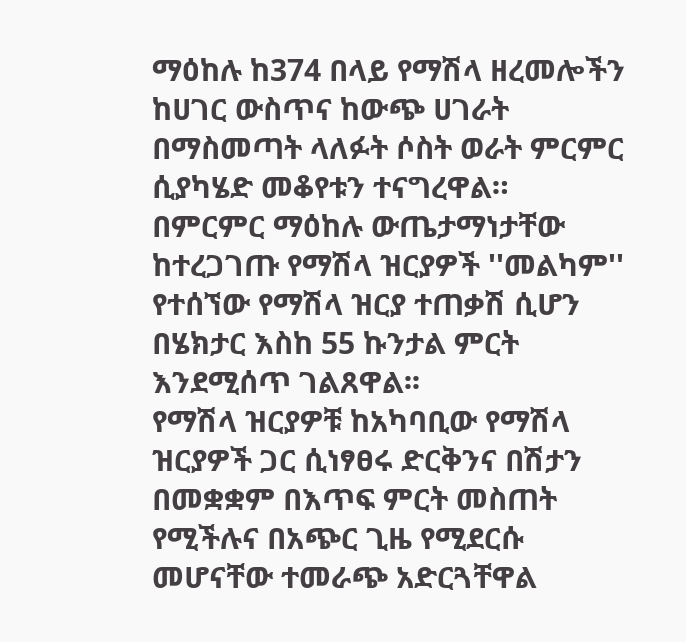ማዕከሉ ከ374 በላይ የማሽላ ዘረመሎችን ከሀገር ውስጥና ከውጭ ሀገራት በማስመጣት ላለፉት ሶስት ወራት ምርምር ሲያካሄድ መቆየቱን ተናግረዋል።
በምርምር ማዕከሉ ውጤታማነታቸው ከተረጋገጡ የማሽላ ዝርያዎች ''መልካም'' የተሰኘው የማሽላ ዝርያ ተጠቃሽ ሲሆን በሄክታር እስከ 55 ኩንታል ምርት እንደሚሰጥ ገልጸዋል፡፡
የማሽላ ዝርያዎቹ ከአካባቢው የማሽላ ዝርያዎች ጋር ሲነፃፀሩ ድርቅንና በሽታን በመቋቋም በእጥፍ ምርት መስጠት የሚችሉና በአጭር ጊዜ የሚደርሱ መሆናቸው ተመራጭ አድርጓቸዋል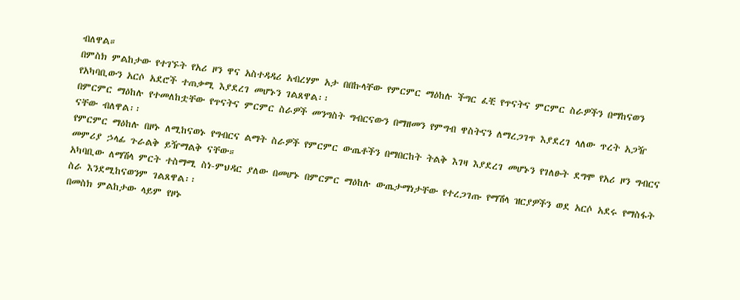ብለዋል።
በምስክ ምልከታው የተገኙት የአሪ ዞን ዋና አስተዳዳሪ አብረሃም አታ በበኩላቸው የምርምር ማዕከሉ ችግር ፈቺ የጥናትና ምርምር ስራዎችን በማከናወን የአካባቢውን አርሶ አደሮች ተጠቃሚ እያደረገ መሆኑን ገልጸዋል፡፡
በምርምር ማዕከሉ የተመለከቷቸው የጥናትና ምርምር ስራዎች መንግስት ግብርናውን በማዘመን የምግብ ዋስትናን ለማረጋገጥ እያደረገ ላለው ጥረት አጋዥ ናቸው ብለዋል፡፡
የምርምር ማዕከሉ በዞኑ ለሚከናወኑ የግብርና ልማት ስራዎች የምርምር ውጤቶችን በማበርከት ትልቅ እገዛ እያደረገ መሆኑን የገለፁት ደግሞ የአሪ ዞን ግብርና መምሪያ ኃላፊ ጉራልቅ ይዥማልቅ ናቸው።
አካባቢው ለማሽላ ምርት ተስማሚ ስነ-ምህዳር ያለው በመሆኑ በምርምር ማዕከሉ ውጤታማነታቸው የተረጋገጡ የማሽላ ዝርያዎችን ወደ አርሶ አደሩ የማስፋት ስራ እንደሚከናወንም ገልጸዋል፡፡
በመስክ ምልከታው ላይም የዞኑ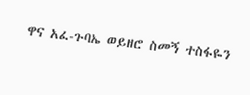ዋና አፈ-ጉባኤ ወይዘሮ ስመኝ ተስፋዬን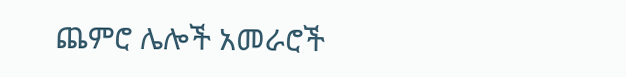ጨምሮ ሌሎች አመራሮች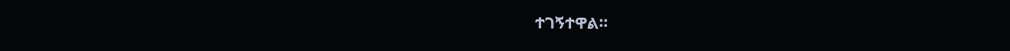ተገኝተዋል።